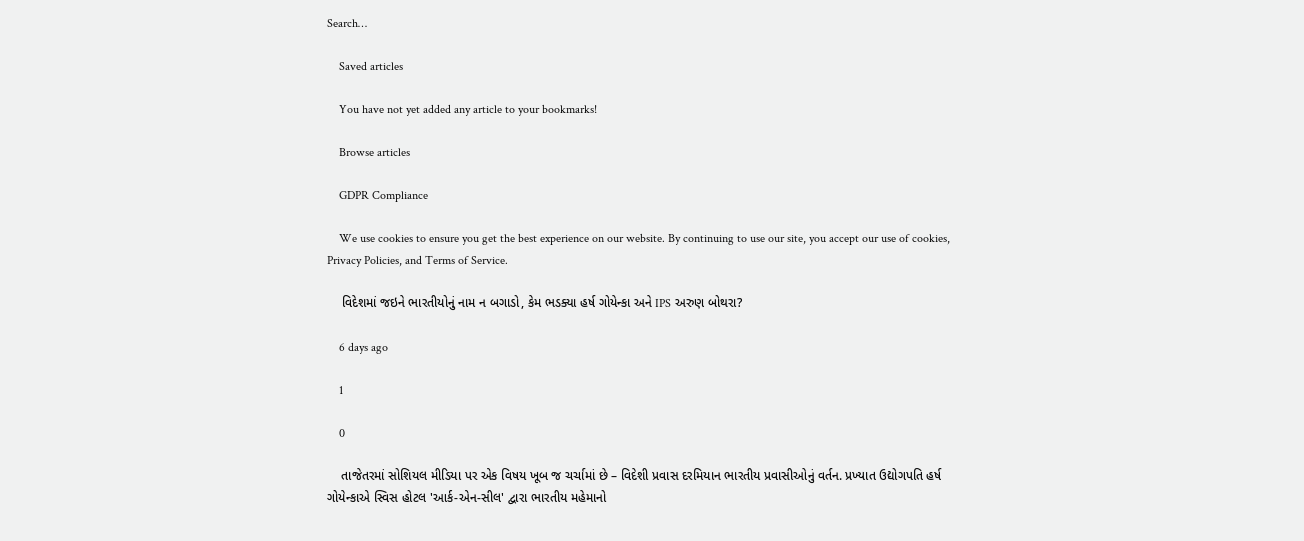Search…

    Saved articles

    You have not yet added any article to your bookmarks!

    Browse articles

    GDPR Compliance

    We use cookies to ensure you get the best experience on our website. By continuing to use our site, you accept our use of cookies, Privacy Policies, and Terms of Service.

    વિદેશમાં જઇને ભારતીયોનું નામ ન બગાડો, કેમ ભડક્યા હર્ષ ગોયેન્કા અને IPS અરુણ બોથરા?

    6 days ago

    1

    0

    તાજેતરમાં સોશિયલ મીડિયા પર એક વિષય ખૂબ જ ચર્ચામાં છે – વિદેશી પ્રવાસ દરમિયાન ભારતીય પ્રવાસીઓનું વર્તન. પ્રખ્યાત ઉદ્યોગપતિ હર્ષ ગોયેન્કાએ સ્વિસ હોટલ 'આર્ક-એન-સીલ' દ્વારા ભારતીય મહેમાનો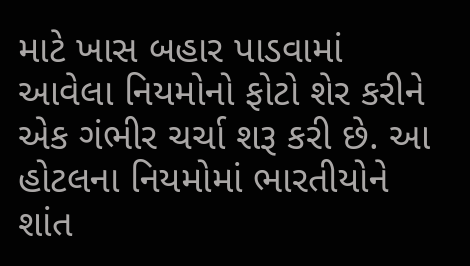માટે ખાસ બહાર પાડવામાં આવેલા નિયમોનો ફોટો શેર કરીને એક ગંભીર ચર્ચા શરૂ કરી છે. આ હોટલના નિયમોમાં ભારતીયોને શાંત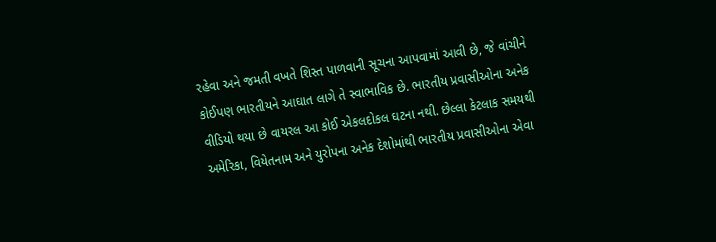રહેવા અને જમતી વખતે શિસ્ત પાળવાની સૂચના આપવામાં આવી છે, જે વાંચીને કોઈપણ ભારતીયને આઘાત લાગે તે સ્વાભાવિક છે. ભારતીય પ્રવાસીઓના અનેક વીડિયો થયા છે વાયરલ આ કોઈ એકલદોકલ ઘટના નથી. છેલ્લા કેટલાક સમયથી અમેરિકા, વિયેતનામ અને યુરોપના અનેક દેશોમાંથી ભારતીય પ્રવાસીઓના એવા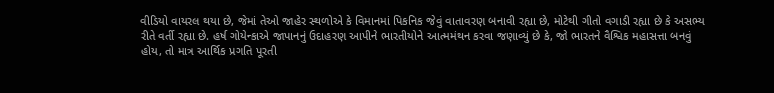વીડિયો વાયરલ થયા છે, જેમાં તેઓ જાહેર સ્થળોએ કે વિમાનમાં પિકનિક જેવું વાતાવરણ બનાવી રહ્યા છે, મોટેથી ગીતો વગાડી રહ્યા છે કે અસભ્ય રીતે વર્તી રહ્યા છે. હર્ષ ગોયેન્કાએ જાપાનનું ઉદાહરણ આપીને ભારતીયોને આત્મમંથન કરવા જણાવ્યું છે કે, જો ભારતને વૈશ્વિક મહાસત્તા બનવું હોય, તો માત્ર આર્થિક પ્રગતિ પૂરતી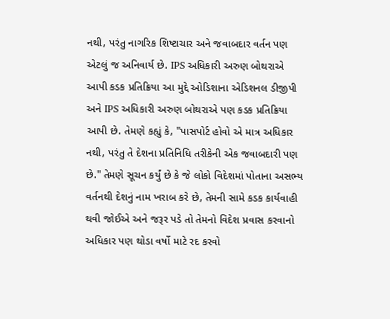નથી, પરંતુ નાગરિક શિષ્ટાચાર અને જવાબદાર વર્તન પણ એટલું જ અનિવાર્ય છે. IPS અધિકારી અરુણ બોથરાએ આપી કડક પ્રતિક્રિયા આ મુદ્દે ઓડિશાના એડિશનલ ડીજીપી અને IPS અધિકારી અરુણ બોથરાએ પણ કડક પ્રતિક્રિયા આપી છે. તેમણે કહ્યું કે, "પાસપોર્ટ હોવો એ માત્ર અધિકાર નથી, પરંતુ તે દેશના પ્રતિનિધિ તરીકેની એક જવાબદારી પણ છે." તેમણે સૂચન કર્યું છે કે જે લોકો વિદેશમાં પોતાના અસભ્ય વર્તનથી દેશનું નામ ખરાબ કરે છે, તેમની સામે કડક કાર્યવાહી થવી જોઈએ અને જરૂર પડે તો તેમનો વિદેશ પ્રવાસ કરવાનો અધિકાર પણ થોડા વર્ષો માટે રદ કરવો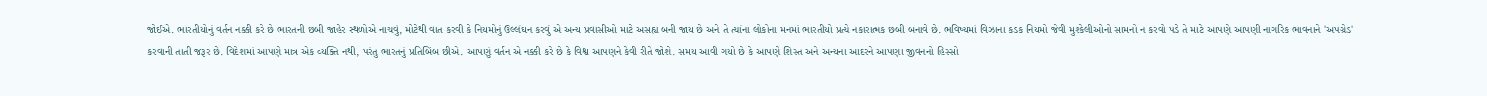જોઈએ. ભારતીયોનું વર્તન નક્કી કરે છે ભારતની છબી જાહેર સ્થળોએ નાચવું, મોટેથી વાત કરવી કે નિયમોનું ઉલ્લંઘન કરવું એ અન્ય પ્રવાસીઓ માટે અસહ્ય બની જાય છે અને તે ત્યાંના લોકોના મનમાં ભારતીયો પ્રત્યે નકારાત્મક છબી બનાવે છે. ભવિષ્યમાં વિઝાના કડક નિયમો જેવી મુશ્કેલીઓનો સામનો ન કરવો પડે તે માટે આપણે આપણી નાગરિક ભાવનાને 'અપગ્રેડ' કરવાની તાતી જરૂર છે. વિદેશમાં આપણે માત્ર એક વ્યક્તિ નથી, પરંતુ ભારતનું પ્રતિબિંબ છીએ. આપણું વર્તન એ નક્કી કરે છે કે વિશ્વ આપણને કેવી રીતે જોશે. સમય આવી ગયો છે કે આપણે શિસ્ત અને અન્યના આદરને આપણા જીવનનો હિસ્સો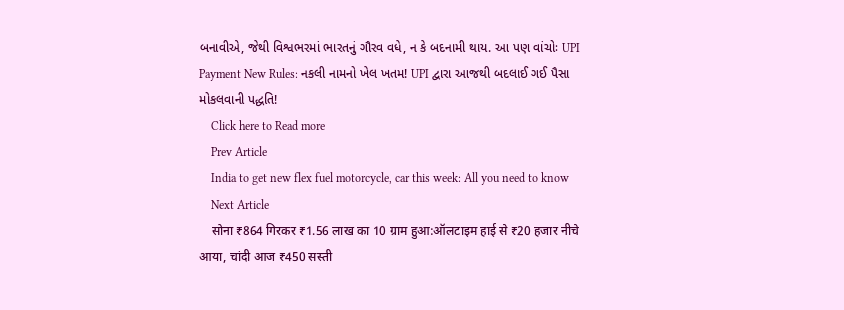બનાવીએ, જેથી વિશ્વભરમાં ભારતનું ગૌરવ વધે, ન કે બદનામી થાય. આ પણ વાંચોઃ UPI Payment New Rules: નકલી નામનો ખેલ ખતમ! UPI દ્વારા આજથી બદલાઈ ગઈ પૈસા મોકલવાની પદ્ધતિ!
    Click here to Read more
    Prev Article
    India to get new flex fuel motorcycle, car this week: All you need to know
    Next Article
    सोना ₹864 गिरकर ₹1.56 लाख का 10 ग्राम हुआ:ऑलटाइम हाई से ₹20 हजार नीचे आया, चांदी आज ₹450 सस्ती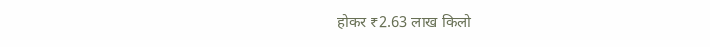होकर ₹2.63 लाख किलो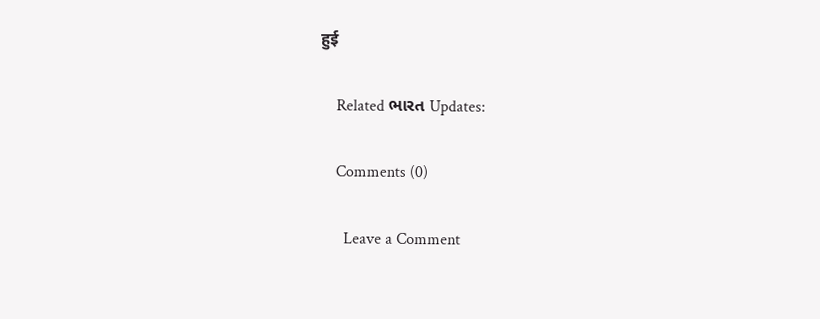हुई

    Related ભારત Updates:

    Comments (0)

      Leave a Comment